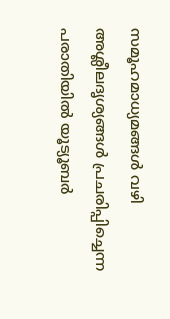സമൂഹമാധ്യമങ്ങൾ വഴി അശ്ലീലദൃശ്യങ്ങൾ പ്രചരിപ്പിച്ചെന്ന പരാതിയിൽ യൂട്യൂബർ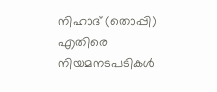നിഹാദ് (തൊപ്പി) എതിരെ നിയമനടപടികൾ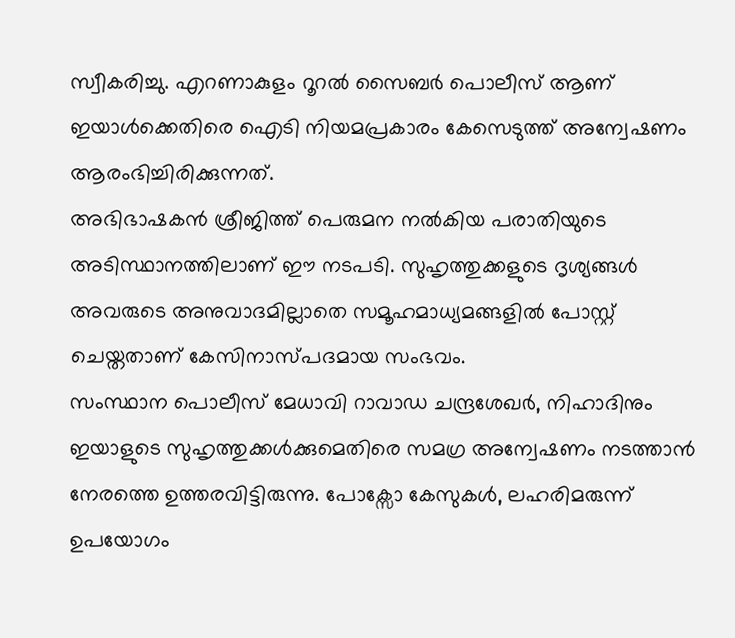സ്വീകരിച്ചു. എറണാകുളം റൂറൽ സൈബർ പൊലീസ് ആണ് ഇയാൾക്കെതിരെ ഐടി നിയമപ്രകാരം കേസെടുത്ത് അന്വേഷണം ആരംഭിച്ചിരിക്കുന്നത്.
അഭിഭാഷകൻ ശ്രീജിത്ത് പെരുമന നൽകിയ പരാതിയുടെ അടിസ്ഥാനത്തിലാണ് ഈ നടപടി. സുഹൃത്തുക്കളുടെ ദൃശ്യങ്ങൾ അവരുടെ അനുവാദമില്ലാതെ സമൂഹമാധ്യമങ്ങളിൽ പോസ്റ്റ് ചെയ്തതാണ് കേസിനാസ്പദമായ സംഭവം.
സംസ്ഥാന പൊലീസ് മേധാവി റാവാഡ ചന്ദ്രശേഖർ, നിഹാദിനും ഇയാളുടെ സുഹൃത്തുക്കൾക്കുമെതിരെ സമഗ്ര അന്വേഷണം നടത്താൻ നേരത്തെ ഉത്തരവിട്ടിരുന്നു. പോക്സോ കേസുകൾ, ലഹരിമരുന്ന് ഉപയോഗം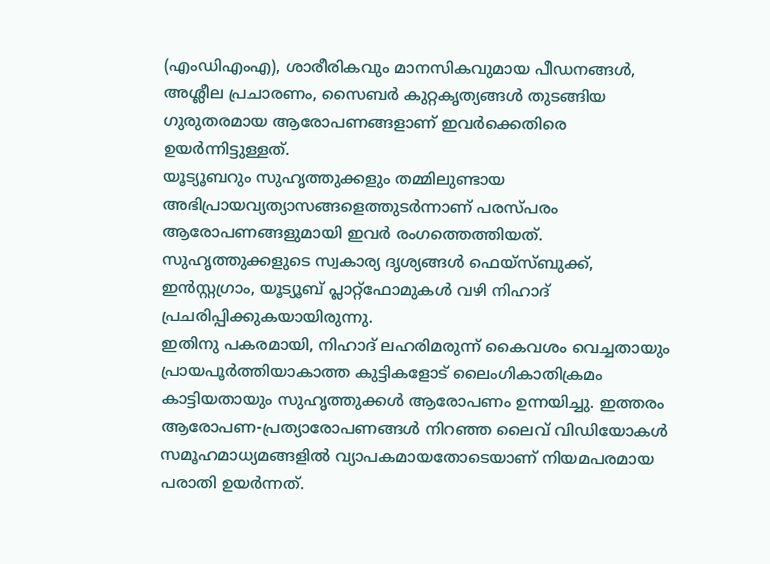(എംഡിഎംഎ), ശാരീരികവും മാനസികവുമായ പീഡനങ്ങൾ, അശ്ലീല പ്രചാരണം, സൈബർ കുറ്റകൃത്യങ്ങൾ തുടങ്ങിയ ഗുരുതരമായ ആരോപണങ്ങളാണ് ഇവർക്കെതിരെ ഉയർന്നിട്ടുള്ളത്.
യൂട്യൂബറും സുഹൃത്തുക്കളും തമ്മിലുണ്ടായ അഭിപ്രായവ്യത്യാസങ്ങളെത്തുടർന്നാണ് പരസ്പരം ആരോപണങ്ങളുമായി ഇവർ രംഗത്തെത്തിയത്. സുഹൃത്തുക്കളുടെ സ്വകാര്യ ദൃശ്യങ്ങൾ ഫെയ്സ്ബുക്ക്, ഇൻസ്റ്റഗ്രാം, യൂട്യൂബ് പ്ലാറ്റ്ഫോമുകൾ വഴി നിഹാദ് പ്രചരിപ്പിക്കുകയായിരുന്നു.
ഇതിനു പകരമായി, നിഹാദ് ലഹരിമരുന്ന് കൈവശം വെച്ചതായും പ്രായപൂർത്തിയാകാത്ത കുട്ടികളോട് ലൈംഗികാതിക്രമം കാട്ടിയതായും സുഹൃത്തുക്കൾ ആരോപണം ഉന്നയിച്ചു. ഇത്തരം ആരോപണ-പ്രത്യാരോപണങ്ങൾ നിറഞ്ഞ ലൈവ് വിഡിയോകൾ സമൂഹമാധ്യമങ്ങളിൽ വ്യാപകമായതോടെയാണ് നിയമപരമായ പരാതി ഉയർന്നത്.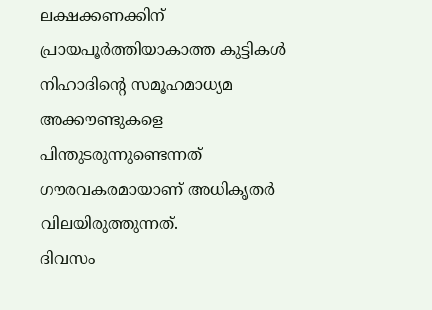ലക്ഷക്കണക്കിന് പ്രായപൂർത്തിയാകാത്ത കുട്ടികൾ നിഹാദിന്റെ സമൂഹമാധ്യമ അക്കൗണ്ടുകളെ പിന്തുടരുന്നുണ്ടെന്നത് ഗൗരവകരമായാണ് അധികൃതർ വിലയിരുത്തുന്നത്.
ദിവസം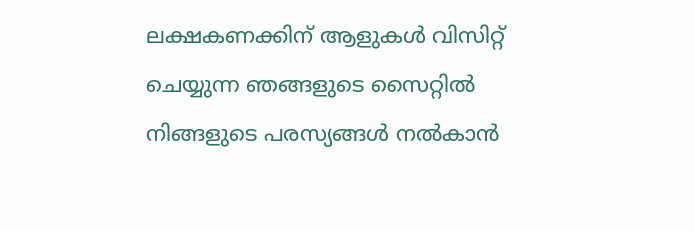ലക്ഷകണക്കിന് ആളുകൾ വിസിറ്റ് ചെയ്യുന്ന ഞങ്ങളുടെ സൈറ്റിൽ നിങ്ങളുടെ പരസ്യങ്ങൾ നൽകാൻ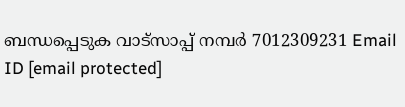ബന്ധപ്പെടുക വാട്സാപ്പ് നമ്പർ 7012309231 Email ID [email protected]